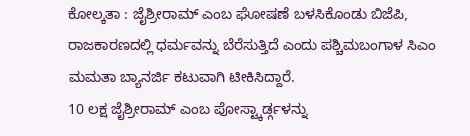ಕೋಲ್ಕತಾ : ಜೈಶ್ರೀರಾಮ್ ಎಂಬ ಘೋಷಣೆ ಬಳಸಿಕೊಂಡು ಬಿಜೆಪಿ, ರಾಜಕಾರಣದಲ್ಲಿ ಧರ್ಮವನ್ನು ಬೆರೆಸುತ್ತಿದೆ ಎಂದು ಪಶ್ಚಿಮಬಂಗಾಳ ಸಿಎಂ ಮಮತಾ ಬ್ಯಾನರ್ಜಿ ಕಟುವಾಗಿ ಟೀಕಿಸಿದ್ದಾರೆ.
10 ಲಕ್ಷ ಜೈಶ್ರೀರಾಮ್ ಎಂಬ ಪೋಸ್ಟ್ಕಾರ್ಡ್ಗಳನ್ನು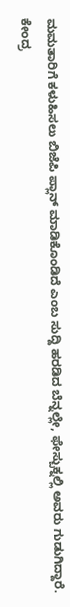ಮಮತಾರಿಗೆ ಕಳುಹಿಸಲು ಬಿಜೆಪಿ ಪ್ಲಾನ್ ಮಾಡಿಕೊಂಡಿದೆ ಎಂಬ ಸುದ್ದಿ ಹರಡಿದ ಬೆನ್ನಲ್ಲೇ, ಫೇಸ್ಬುಕ್ನಲ್ಲಿ ಅವರು ಗುಡುಗಿದ್ದಾರೆ. ಕೇಂದ್ರ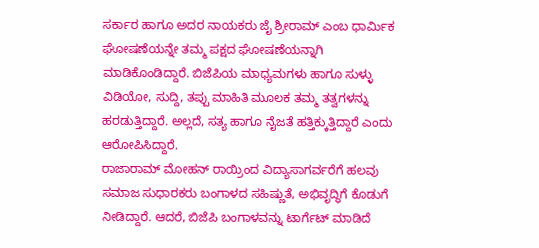ಸರ್ಕಾರ ಹಾಗೂ ಅದರ ನಾಯಕರು ಜೈ ಶ್ರೀರಾಮ್ ಎಂಬ ಧಾರ್ಮಿಕ ಘೋಷಣೆಯನ್ನೇ ತಮ್ಮ ಪಕ್ಷದ ಘೋಷಣೆಯನ್ನಾಗಿ ಮಾಡಿಕೊಂಡಿದ್ದಾರೆ. ಬಿಜೆಪಿಯ ಮಾಧ್ಯಮಗಳು ಹಾಗೂ ಸುಳ್ಳು ವಿಡಿಯೋ, ಸುದ್ದಿ, ತಪ್ಪು ಮಾಹಿತಿ ಮೂಲಕ ತಮ್ಮ ತತ್ವಗಳನ್ನು ಹರಡುತ್ತಿದ್ದಾರೆ. ಅಲ್ಲದೆ, ಸತ್ಯ ಹಾಗೂ ನೈಜತೆ ಹತ್ತಿಕ್ಕುತ್ತಿದ್ದಾರೆ ಎಂದು ಆರೋಪಿಸಿದ್ದಾರೆ.
ರಾಜಾರಾಮ್ ಮೋಹನ್ ರಾಯ್ರಿಂದ ವಿದ್ಯಾಸಾಗರ್ವರೆಗೆ ಹಲವು ಸಮಾಜ ಸುಧಾರಕರು ಬಂಗಾಳದ ಸಹಿಷ್ಣುತೆ, ಅಭಿವೃದ್ಧಿಗೆ ಕೊಡುಗೆ ನೀಡಿದ್ದಾರೆ. ಆದರೆ, ಬಿಜೆಪಿ ಬಂಗಾಳವನ್ನು ಟಾರ್ಗೆಟ್ ಮಾಡಿದೆ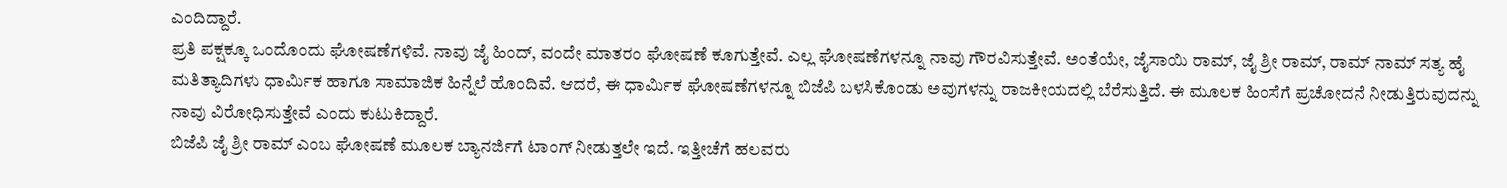ಎಂದಿದ್ದಾರೆ.
ಪ್ರತಿ ಪಕ್ಷಕ್ಕೂ ಒಂದೊಂದು ಘೋಷಣೆಗಳಿವೆ. ನಾವು ಜೈ ಹಿಂದ್, ವಂದೇ ಮಾತರಂ ಘೋಷಣೆ ಕೂಗುತ್ತೇವೆ. ಎಲ್ಲ ಘೋಷಣೆಗಳನ್ನೂ ನಾವು ಗೌರವಿಸುತ್ತೇವೆ. ಅಂತೆಯೇ, ಜೈಸಾಯಿ ರಾಮ್, ಜೈ ಶ್ರೀ ರಾಮ್, ರಾಮ್ ನಾಮ್ ಸತ್ಯ ಹೈ ಮತಿತ್ಯಾದಿಗಳು ಧಾರ್ಮಿಕ ಹಾಗೂ ಸಾಮಾಜಿಕ ಹಿನ್ನೆಲೆ ಹೊಂದಿವೆ. ಆದರೆ, ಈ ಧಾರ್ಮಿಕ ಘೋಷಣೆಗಳನ್ನೂ ಬಿಜೆಪಿ ಬಳಸಿಕೊಂಡು ಅವುಗಳನ್ನು ರಾಜಕೀಯದಲ್ಲಿ ಬೆರೆಸುತ್ತಿದೆ. ಈ ಮೂಲಕ ಹಿಂಸೆಗೆ ಪ್ರಚೋದನೆ ನೀಡುತ್ತಿರುವುದನ್ನು ನಾವು ವಿರೋಧಿಸುತ್ತೇವೆ ಎಂದು ಕುಟುಕಿದ್ದಾರೆ.
ಬಿಜೆಪಿ ಜೈ ಶ್ರೀ ರಾಮ್ ಎಂಬ ಘೋಷಣೆ ಮೂಲಕ ಬ್ಯಾನರ್ಜಿಗೆ ಟಾಂಗ್ ನೀಡುತ್ತಲೇ ಇದೆ. ಇತ್ತೀಚೆಗೆ ಹಲವರು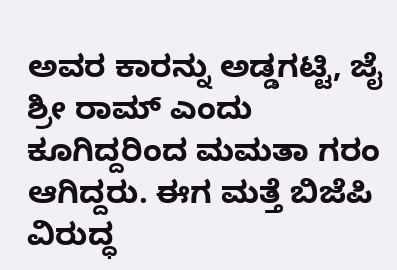ಅವರ ಕಾರನ್ನು ಅಡ್ಡಗಟ್ಟಿ, ಜೈ ಶ್ರೀ ರಾಮ್ ಎಂದು ಕೂಗಿದ್ದರಿಂದ ಮಮತಾ ಗರಂ ಆಗಿದ್ದರು. ಈಗ ಮತ್ತೆ ಬಿಜೆಪಿ ವಿರುದ್ಧ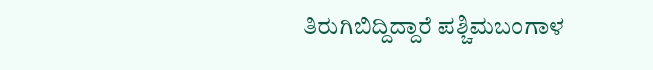ತಿರುಗಿಬಿದ್ದಿದ್ದಾರೆ ಪಶ್ಚಿಮಬಂಗಾಳ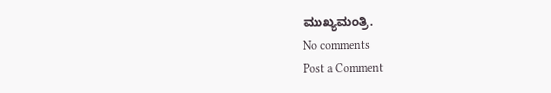ಮುಖ್ಯಮಂತ್ರಿ.
No comments
Post a Comment